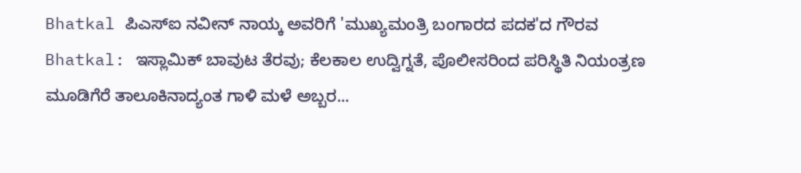Bhatkal ಪಿಎಸ್ಐ ನವೀನ್ ನಾಯ್ಕ ಅವರಿಗೆ 'ಮುಖ್ಯಮಂತ್ರಿ ಬಂಗಾರದ ಪದಕ'ದ ಗೌರವ
Bhatkal: ಇಸ್ಲಾಮಿಕ್ ಬಾವುಟ ತೆರವು; ಕೆಲಕಾಲ ಉದ್ವಿಗ್ನತೆ, ಪೊಲೀಸರಿಂದ ಪರಿಸ್ಥಿತಿ ನಿಯಂತ್ರಣ
ಮೂಡಿಗೆರೆ ತಾಲೂಕಿನಾದ್ಯಂತ ಗಾಳಿ ಮಳೆ ಅಬ್ಬರ...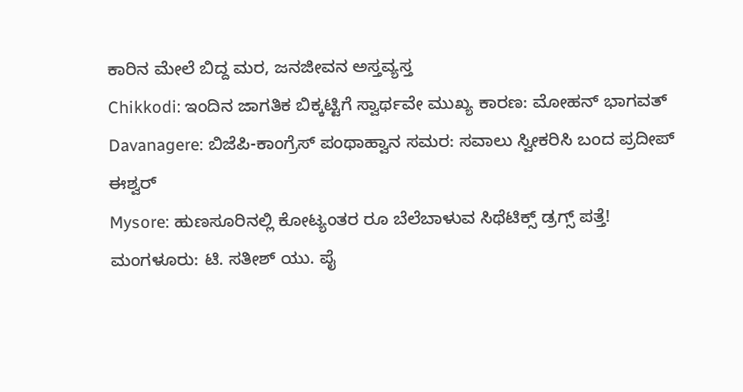ಕಾರಿನ ಮೇಲೆ ಬಿದ್ದ ಮರ, ಜನಜೀವನ ಅಸ್ತವ್ಯಸ್ತ
Chikkodi: ಇಂದಿನ ಜಾಗತಿಕ ಬಿಕ್ಕಟ್ಟಿಗೆ ಸ್ವಾರ್ಥವೇ ಮುಖ್ಯ ಕಾರಣ: ಮೋಹನ್ ಭಾಗವತ್
Davanagere: ಬಿಜೆಪಿ-ಕಾಂಗ್ರೆಸ್ ಪಂಥಾಹ್ವಾನ ಸಮರ: ಸವಾಲು ಸ್ವೀಕರಿಸಿ ಬಂದ ಪ್ರದೀಪ್ ಈಶ್ವರ್
Mysore: ಹುಣಸೂರಿನಲ್ಲಿ ಕೋಟ್ಯಂತರ ರೂ ಬೆಲೆಬಾಳುವ ಸಿಥೆಟಿಕ್ಸ್ ಡ್ರಗ್ಸ್ ಪತ್ತೆ!
ಮಂಗಳೂರು: ಟಿ. ಸತೀಶ್ ಯು. ಪೈ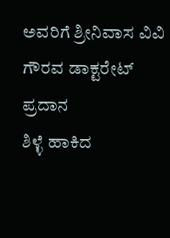ಅವರಿಗೆ ಶ್ರೀನಿವಾಸ ವಿವಿ ಗೌರವ ಡಾಕ್ಟರೇಟ್ ಪ್ರದಾನ
ಶಿಳ್ಳೆ ಹಾಕಿದ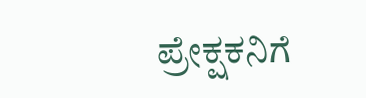ಪ್ರೇಕ್ಷಕನಿಗೆ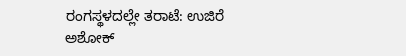ರಂಗಸ್ಥಳದಲ್ಲೇ ತರಾಟೆ: ಉಜಿರೆ ಅಶೋಕ್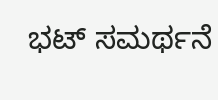ಭಟ್ ಸಮರ್ಥನೆ